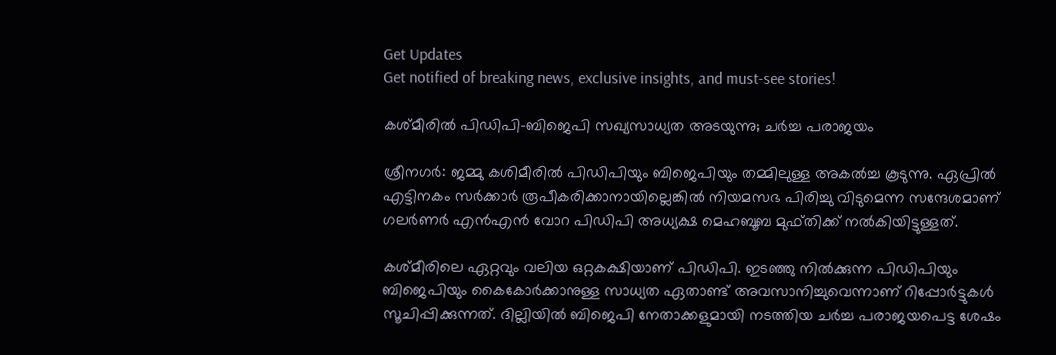Get Updates
Get notified of breaking news, exclusive insights, and must-see stories!

കശ്മീരില്‍ പിഡിപി-ബിജെപി സഖ്യസാധ്യത അടയുന്നു; ചര്‍ച്ച പരാജയം

ശ്രീനഗര്‍: ജമ്മു കശിമീരില്‍ പിഡിപിയും ബിജെപിയും തമ്മിലുള്ള അകല്‍ച്ച കൂടുന്നു. ഏപ്രില്‍ എട്ടിനകം സര്‍ക്കാര്‍ രൂപീകരിക്കാനായില്ലെങ്കില്‍ നിയമസഭ പിരിച്ചു വിടുമെന്ന സന്ദേശമാണ് ഗലര്‍ണര്‍ എന്‍എന്‍ വോറ പിഡിപി അധ്യക്ഷ മെഹബൂബ മുഫ്തിക്ക് നല്‍കിയിട്ടുള്ളത്.

കശ്മീരിലെ ഏറ്റവും വലിയ ഒറ്റകക്ഷിയാണ് പിഡിപി. ഇടഞ്ഞു നില്‍ക്കുന്ന പിഡിപിയും ബിജെപിയും കൈകോര്‍ക്കാനുള്ള സാധ്യത ഏതാണ്ട് അവസാനിച്ചുവെന്നാണ് റിപ്പോര്‍ട്ടുകള്‍ സൂചിപ്പിക്കുന്നത്. ദില്ലിയില്‍ ബിജെപി നേതാക്കളുമായി നടത്തിയ ചര്‍ച്ച പരാജയപെട്ട ശേഷം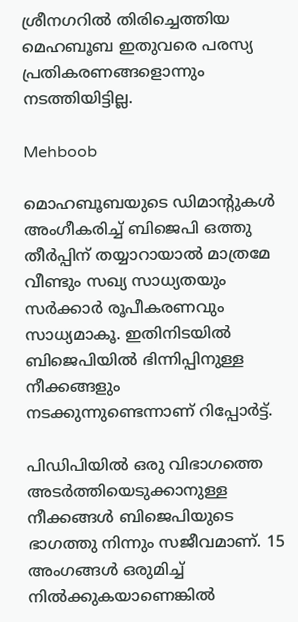ശ്രീനഗറില്‍ തിരിച്ചെത്തിയ മെഹബൂബ ഇതുവരെ പരസ്യ പ്രതികരണങ്ങളൊന്നും നടത്തിയിട്ടില്ല.

Mehboob

മൊഹബൂബയുടെ ഡിമാന്റുകള്‍ അംഗീകരിച്ച് ബിജെപി ഒത്തു തീര്‍പ്പിന് തയ്യാറായാല്‍ മാത്രമേ വീണ്ടും സഖ്യ സാധ്യതയും സര്‍ക്കാര്‍ രൂപീകരണവും സാധ്യമാകൂ. ഇതിനിടയില്‍ ബിജെപിയില്‍ ഭിന്നിപ്പിനുള്ള നീക്കങ്ങളും നടക്കുന്നുണ്ടെന്നാണ് റിപ്പോര്‍ട്ട്.

പിഡിപിയില്‍ ഒരു വിഭാഗത്തെ അടര്‍ത്തിയെടുക്കാനുള്ള നീക്കങ്ങള്‍ ബിജെപിയുടെ ഭാഗത്തു നിന്നും സജീവമാണ്. 15 അംഗങ്ങള്‍ ഒരുമിച്ച് നില്‍ക്കുകയാണെങ്കില്‍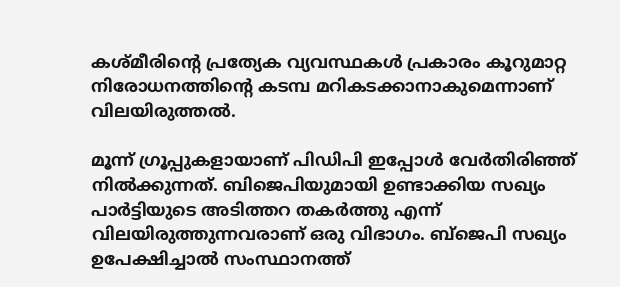കശ്മീരിന്റെ പ്രത്യേക വ്യവസ്ഥകള്‍ പ്രകാരം കൂറുമാറ്റ നിരോധനത്തിന്റെ കടമ്പ മറികടക്കാനാകുമെന്നാണ് വിലയിരുത്തല്‍.

മൂന്ന് ഗ്രൂപ്പുകളായാണ് പിഡിപി ഇപ്പോള്‍ വേര്‍തിരിഞ്ഞ് നില്‍ക്കുന്നത്. ബിജെപിയുമായി ഉണ്ടാക്കിയ സഖ്യം പാര്‍ട്ടിയുടെ അടിത്തറ തകര്‍ത്തു എന്ന് വിലയിരുത്തുന്നവരാണ് ഒരു വിഭാഗം. ബ്‌ജെപി സഖ്യം ഉപേക്ഷിച്ചാല്‍ സംസ്ഥാനത്ത്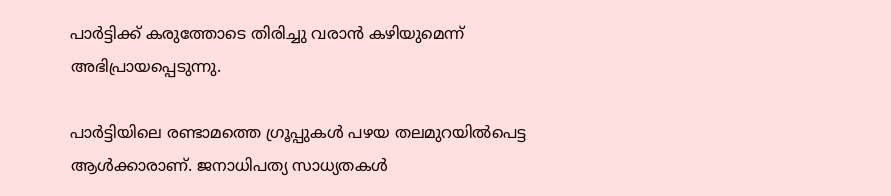പാര്‍ട്ടിക്ക് കരുത്തോടെ തിരിച്ചു വരാന്‍ കഴിയുമെന്ന് അഭിപ്രായപ്പെടുന്നു.

പാര്‍ട്ടിയിലെ രണ്ടാമത്തെ ഗ്രൂപ്പുകള്‍ പഴയ തലമുറയില്‍പെട്ട ആള്‍ക്കാരാണ്. ജനാധിപത്യ സാധ്യതകള്‍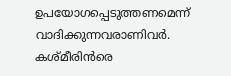ഉപയോഗപ്പെടുത്തണമെന്ന് വാദിക്കുന്നവരാണിവര്‍. കശ്മീരിന്‍രെ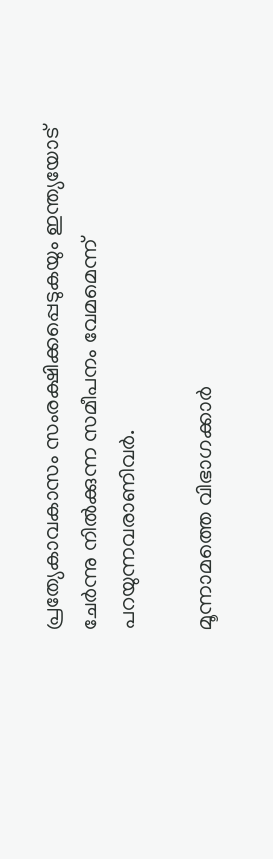പ്രത്യേകാവകാസം സംരക്ഷിക്കപ്പെടുകയും ഇന്ത്യയോട് ചേര്‍ന്നു നില്‍ക്കുന്ന സമീപനം വേമമെന്ന് പറയുന്നവരാണിവര്‍.

മൂന്നാമത്തെ വിഭാഗക്കാര്‍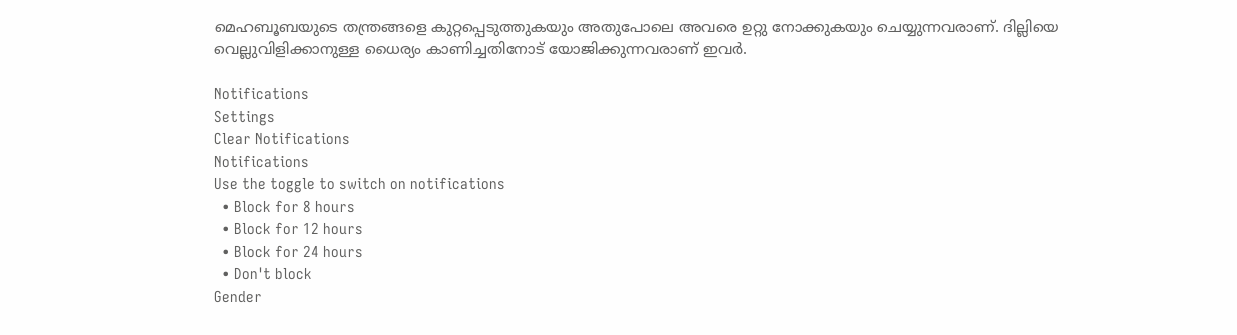മെഹബൂബയുടെ തന്ത്രങ്ങളെ കുറ്റപ്പെടുത്തുകയും അതുപോലെ അവരെ ഉറ്റു നോക്കുകയും ചെയ്യുന്നവരാണ്. ദില്ലിയെ വെല്ലുവിളിക്കാനുള്ള ധൈര്യം കാണിച്ചതിനോട് യോജിക്കുന്നവരാണ് ഇവര്‍.

Notifications
Settings
Clear Notifications
Notifications
Use the toggle to switch on notifications
  • Block for 8 hours
  • Block for 12 hours
  • Block for 24 hours
  • Don't block
Gender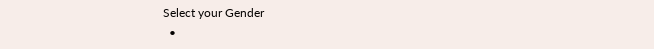Select your Gender
  •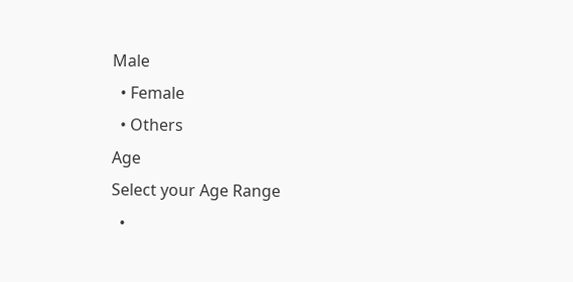Male
  • Female
  • Others
Age
Select your Age Range
  •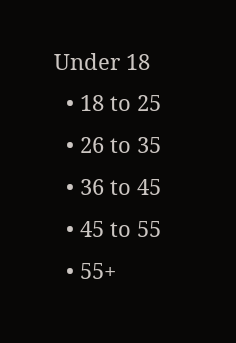Under 18
  • 18 to 25
  • 26 to 35
  • 36 to 45
  • 45 to 55
  • 55+